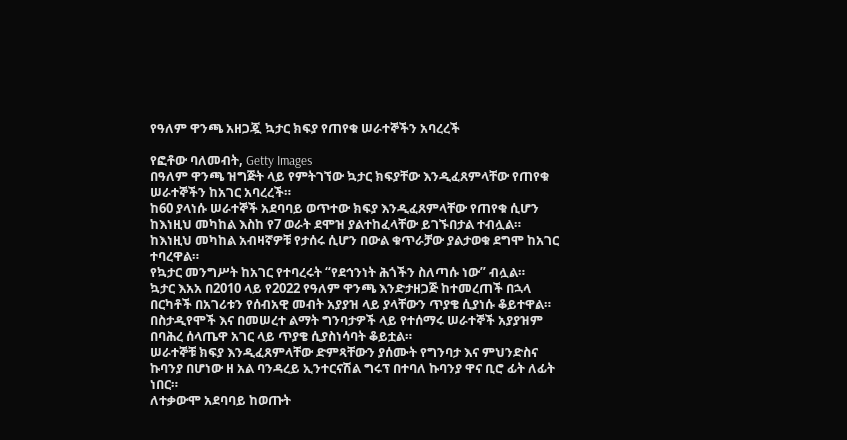የዓለም ዋንጫ አዘጋጇ ኳታር ክፍያ የጠየቁ ሠራተኞችን አባረረች

የፎቶው ባለመብት, Getty Images
በዓለም ዋንጫ ዝግጅት ላይ የምትገኘው ኳታር ክፍያቸው እንዲፈጸምላቸው የጠየቁ ሠራተኞችን ከአገር አባረረች።
ከ60 ያላነሱ ሠራተኞች አደባባይ ወጥተው ክፍያ እንዲፈጸምላቸው የጠየቁ ሲሆን ከእነዚህ መካከል እስከ የ7 ወራት ደሞዝ ያልተከፈላቸው ይገኙበታል ተብሏል።
ከእነዚህ መካከል አብዛኛዎቹ የታሰሩ ሲሆን በውል ቁጥራቻው ያልታወቁ ደግሞ ከአገር ተባረዋል።
የኳታር መንግሥት ከአገር የተባረሩት “የደኅንነት ሕጎችን ስለጣሱ ነው” ብሏል።
ኳታር እአአ በ2010 ላይ የ2022 የዓለም ዋንጫ እንድታዘጋጅ ከተመረጠች በኋላ በርካቶች በአገሪቱን የሰብአዊ መብት አያያዝ ላይ ያላቸውን ጥያቄ ሲያነሱ ቆይተዋል።
በስታዲየሞች እና በመሠረተ ልማት ግንባታዎች ላይ የተሰማሩ ሠራተኞች አያያዝም በባሕረ ሰላጤዋ አገር ላይ ጥያቄ ሲያስነሳባት ቆይቷል።
ሠራተኞቹ ክፍያ እንዲፈጸምላቸው ድምጻቸውን ያሰሙት የግንባታ እና ምህንድስና ኩባንያ በሆነው ዘ አል ባንዳረይ ኢንተርናሽል ግሩፕ በተባለ ኩባንያ ዋና ቢሮ ፊት ለፊት ነበር።
ለተቃውሞ አደባባይ ከወጡት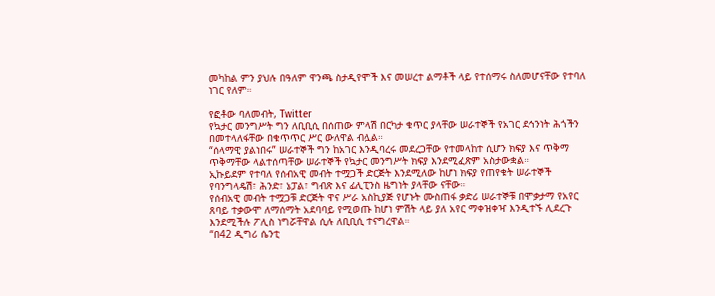መካከል ምን ያህሉ በዓለም ዋንጫ ስታዲየሞች እና መሠረተ ልማቶች ላይ የተሰማሩ ስለመሆናቸው የተባለ ነገር የለም።

የፎቶው ባለመብት, Twitter
የኳታር መንግሥት ግን ለቢቢሲ በሰጠው ምላሽ በርካታ ቁጥር ያላቸው ሠራተኞች የአገር ደኅንነት ሕጎችን በመተላለፋቸው በቁጥጥር ሥር ውለዋል ብሏል።
“ሰላማዊ ያልነበሩ” ሠራተኞች ግን ከአገር እንዲባረሩ መደረጋቸው የተመላከተ ሲሆን ክፍያ እና ጥቅማ ጥቅማቸው ላልተሰጣቸው ሠራተኞች የኳታር መንግሥት ክፍያ እንደሚፈጽም አስታውቋል።
ኢኩይደም የተባለ የሰብአዊ መብት ተሟጋች ድርጅት እንደሚለው ከሆነ ክፍያ የጠየቁት ሠራተኞች የባንግላዴሽ፣ ሕንድ፣ ኔፓል፣ ግብጽ እና ፊሊፒንስ ዜግነት ያላቸው ናቸው።
የሰብአዊ መብት ተሟጋቹ ድርጅት ዋና ሥራ አስኪያጅ የሆኑት ሙስጠፋ ቃድሪ ሠራተኞቹ በሞቃታማ የአየር ጸባይ ተቃውሞ ለማሰማት አደባባይ የሚወጡ ከሆነ ምሽት ላይ ያለ አየር ማቀዝቀዣ እንዲተኙ ሊደረጉ እንደሚችሉ ፖሊስ ነግሯቸዋል ሲሉ ለቢቢሲ ተናግረዋል።
“በ42 ዲግሪ ሴንቲ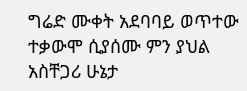ግሬድ ሙቀት አደባባይ ወጥተው ተቃውሞ ሲያሰሙ ምን ያህል አስቸጋሪ ሁኔታ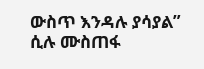ውስጥ እንዳሉ ያሳያል” ሲሉ ሙስጠፋ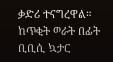ቃድሪ ተናግረዋል።
ከጥቂት ወራት በፊት ቢቢሲ ኳታር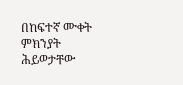በከፍተኛ ሙቀት ምክንያት ሕይወታቸው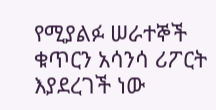የሚያልፉ ሠራተኞች ቁጥርን አሳንሳ ሪፖርት እያደረገች ነው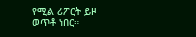የሚል ሪፖርት ይዞ ወጥቶ ነበር።